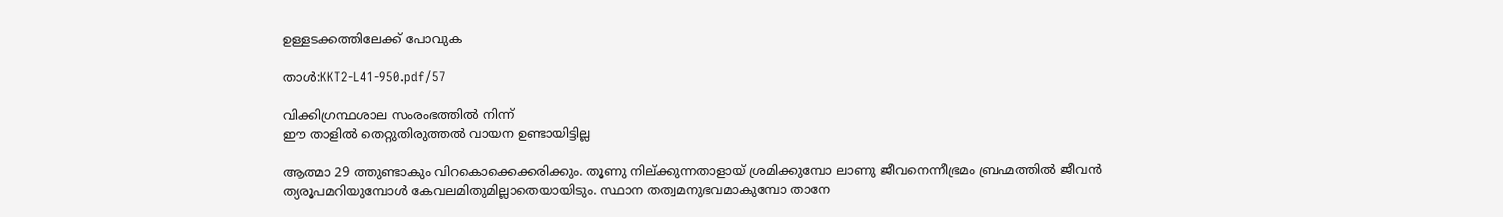ഉള്ളടക്കത്തിലേക്ക് പോവുക

താൾ:KKT2-L41-950.pdf/57

വിക്കിഗ്രന്ഥശാല സംരംഭത്തിൽ നിന്ന്
ഈ താളിൽ തെറ്റുതിരുത്തൽ വായന ഉണ്ടായിട്ടില്ല

ആത്മാ 29 ത്തുണ്ടാകും വിറകൊക്കെക്കരിക്കും. തൂണു നില്ക്കുന്നതാളായ് ശ്രമിക്കുമ്പോ ലാണു ജീവനെന്നീഭ്രമം ബ്രഹ്മത്തിൽ ജീവൻ ത്യരൂപമറിയുമ്പോൾ കേവലമിതുമില്ലാതെയായിടും. സ്ഥാന തത്വമനുഭവമാകുമ്പോ താനേ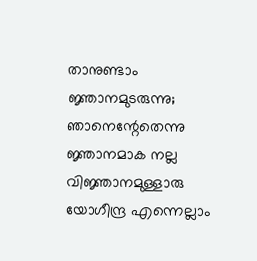താനുണ്ടാം ജ്ഞാനമുടരുന്നു; ഞാനെന്റേതെന്നു ജ്ഞാനമാക നല്ല വിജ്ഞാനമുള്ളാരു യോഗീന്ദ്ര എന്നെല്ലാം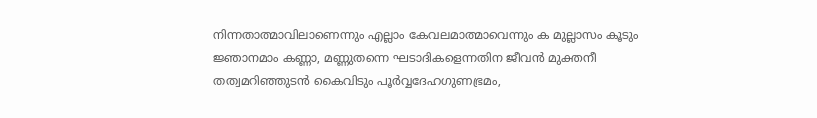നിന്നതാത്മാവിലാണെന്നും എല്ലാം കേവലമാത്മാവെന്നും ക മുല്ലാസം കൂടും ജ്ഞാനമാം കണ്ണാ, മണ്ണുതന്നെ ഘടാദികളെന്നതിന ജീവൻ മുക്തനീ തത്വമറിഞ്ഞുടൻ കൈവിടും പൂർവ്വദേഹഗുണഭ്രമം,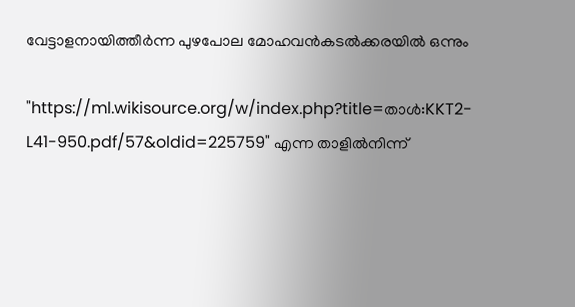വേട്ടാളനായിത്തീർന്ന പുഴപോല മോഹവൻകടൽക്കരയിൽ ഒന്നും

"https://ml.wikisource.org/w/index.php?title=താൾ:KKT2-L41-950.pdf/57&oldid=225759" എന്ന താളിൽനിന്ന്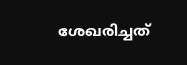ശേഖരിച്ചത്